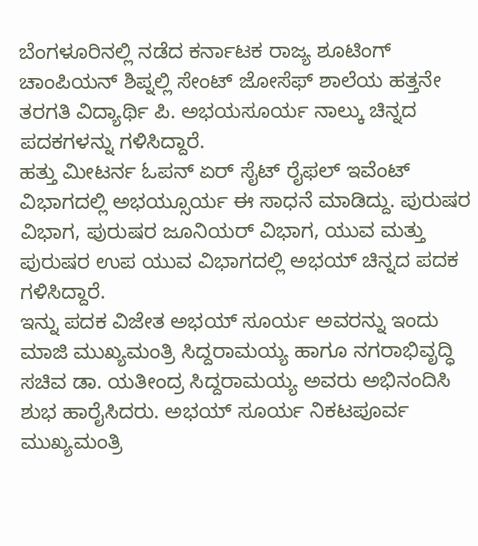ಬೆಂಗಳೂರಿನಲ್ಲಿ ನಡೆದ ಕರ್ನಾಟಕ ರಾಜ್ಯ ಶೂಟಿಂಗ್ ಚಾಂಪಿಯನ್ ಶಿಪ್ನಲ್ಲಿ ಸೇಂಟ್ ಜೋಸೆಫ್ ಶಾಲೆಯ ಹತ್ತನೇ ತರಗತಿ ವಿದ್ಯಾರ್ಥಿ ಪಿ. ಅಭಯಸೂರ್ಯ ನಾಲ್ಕು ಚಿನ್ನದ ಪದಕಗಳನ್ನು ಗಳಿಸಿದ್ದಾರೆ.
ಹತ್ತು ಮೀಟರ್ನ ಓಪನ್ ಏರ್ ಸೈಟ್ ರೈಫಲ್ ಇವೆಂಟ್ ವಿಭಾಗದಲ್ಲಿ ಅಭಯ್ಸೂರ್ಯ ಈ ಸಾಧನೆ ಮಾಡಿದ್ದು. ಪುರುಷರ ವಿಭಾಗ, ಪುರುಷರ ಜೂನಿಯರ್ ವಿಭಾಗ, ಯುವ ಮತ್ತು ಪುರುಷರ ಉಪ ಯುವ ವಿಭಾಗದಲ್ಲಿ ಅಭಯ್ ಚಿನ್ನದ ಪದಕ ಗಳಿಸಿದ್ದಾರೆ.
ಇನ್ನು ಪದಕ ವಿಜೇತ ಅಭಯ್ ಸೂರ್ಯ ಅವರನ್ನು ಇಂದು ಮಾಜಿ ಮುಖ್ಯಮಂತ್ರಿ ಸಿದ್ದರಾಮಯ್ಯ ಹಾಗೂ ನಗರಾಭಿವೃದ್ಧಿ ಸಚಿವ ಡಾ. ಯತೀಂದ್ರ ಸಿದ್ದರಾಮಯ್ಯ ಅವರು ಅಭಿನಂದಿಸಿ ಶುಭ ಹಾರೈಸಿದರು. ಅಭಯ್ ಸೂರ್ಯ ನಿಕಟಪೂರ್ವ ಮುಖ್ಯಮಂತ್ರಿ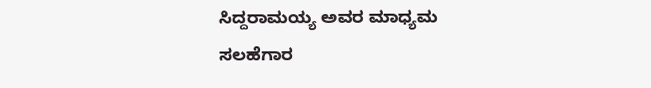ಸಿದ್ದರಾಮಯ್ಯ ಅವರ ಮಾಧ್ಯಮ ಸಲಹೆಗಾರ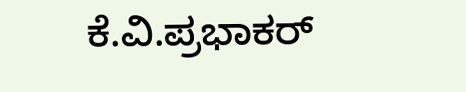ಕೆ.ವಿ.ಪ್ರಭಾಕರ್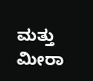ಮತ್ತು ಮೀರಾ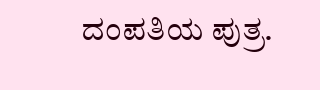ದಂಪತಿಯ ಪುತ್ರ.